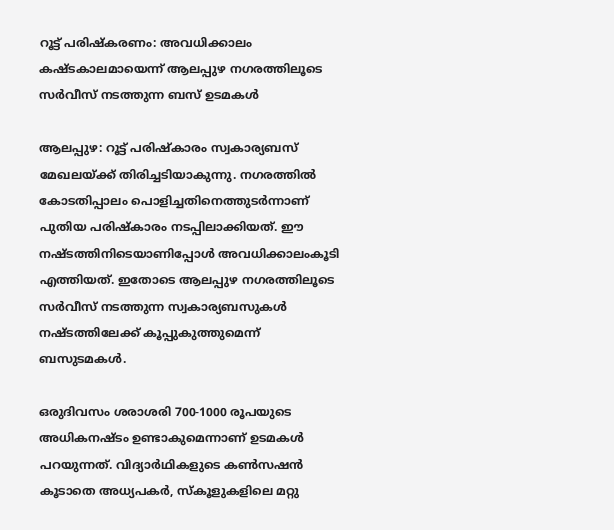റൂട്ട് പരിഷ്കരണം: അവധിക്കാലം കഷ്ടകാലമായെന്ന് ആലപ്പുഴ നഗരത്തിലൂടെ സർവീസ് നടത്തുന്ന ബസ് ഉടമകൾ

ആലപ്പുഴ: റൂട്ട് പരിഷ്കാരം സ്വകാര്യബസ് മേഖലയ്ക്ക് തിരിച്ചടിയാകുന്നു. നഗരത്തിൽ കോടതിപ്പാലം പൊളിച്ചതിനെത്തുടർന്നാണ് പുതിയ പരിഷ്കാരം നടപ്പിലാക്കിയത്. ഈ നഷ്ടത്തിനിടെയാണിപ്പോൾ അവധിക്കാലംകൂടി എത്തിയത്. ഇതോടെ ആലപ്പുഴ നഗരത്തിലൂടെ സർവീസ് നടത്തുന്ന സ്വകാര്യബസുകൾ നഷ്ടത്തിലേക്ക് കൂപ്പുകുത്തുമെന്ന് ബസുടമകൾ.

ഒരുദിവസം ശരാശരി 700-1000 രൂപയുടെ അധികനഷ്ടം ഉണ്ടാകുമെന്നാണ് ഉടമകൾ പറയുന്നത്. വിദ്യാർഥികളുടെ കൺസഷൻ കൂടാതെ അധ്യപകർ, സ്കൂളുകളിലെ മറ്റു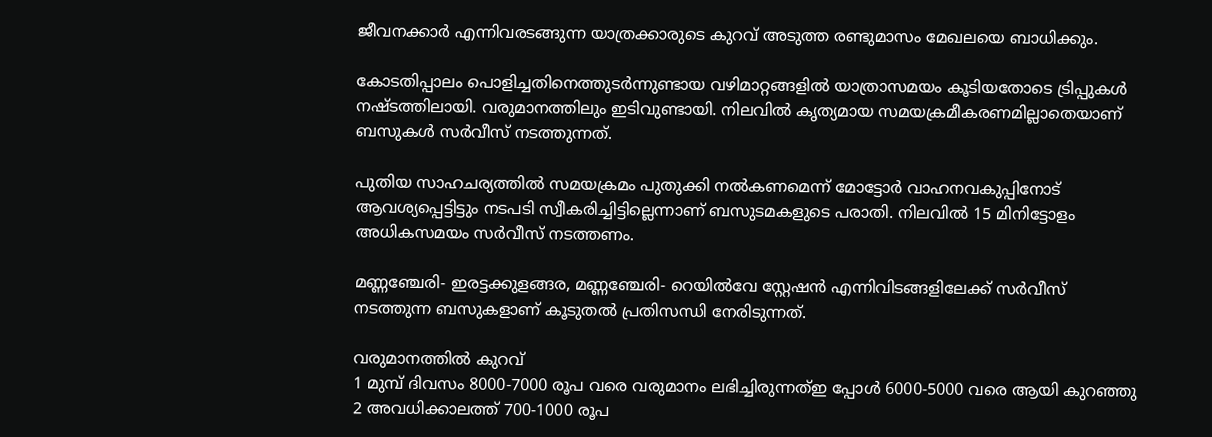ജീവനക്കാർ എന്നിവരടങ്ങുന്ന യാത്രക്കാരുടെ കുറവ് അടുത്ത രണ്ടുമാസം മേഖലയെ ബാധിക്കും.

കോടതിപ്പാലം പൊളിച്ചതിനെത്തുടർന്നുണ്ടായ വഴിമാറ്റങ്ങളിൽ യാത്രാസമയം കൂടിയതോടെ ട്രിപ്പുകൾ നഷ്ടത്തിലായി. വരുമാനത്തിലും ഇടിവുണ്ടായി. നിലവിൽ കൃത്യമായ സമയക്രമീകരണമില്ലാതെയാണ് ബസുകൾ സ‌ർവീസ് നടത്തുന്നത്.

പുതിയ സാഹചര്യത്തിൽ സമയക്രമം പുതുക്കി നൽകണമെന്ന് മോട്ടോർ വാഹനവകുപ്പിനോട് ആവശ്യപ്പെട്ടിട്ടും നടപടി സ്വീകരിച്ചിട്ടില്ലെന്നാണ് ബസുടമകളുടെ പരാതി. നിലവിൽ 15 മിനിട്ടോളം അധികസമയം സർവീസ് നടത്തണം.

മണ്ണഞ്ചേരി- ഇരട്ടക്കുളങ്ങര, മണ്ണഞ്ചേരി- റെയിൽവേ സ്റ്റേഷൻ എന്നിവിടങ്ങളിലേക്ക് സർവീസ് നടത്തുന്ന ബസുകളാണ് കൂടുതൽ പ്രതിസന്ധി നേരിടുന്നത്.

വരുമാനത്തിൽ കുറവ്
1 മുമ്പ് ദിവസം 8000-7000 രൂപ വരെ വരുമാനം ലഭിച്ചിരുന്നത്ഇ പ്പോൾ 6000-5000 വരെ ആയി കുറഞ്ഞു
2 അവധിക്കാലത്ത് 700-1000 രൂപ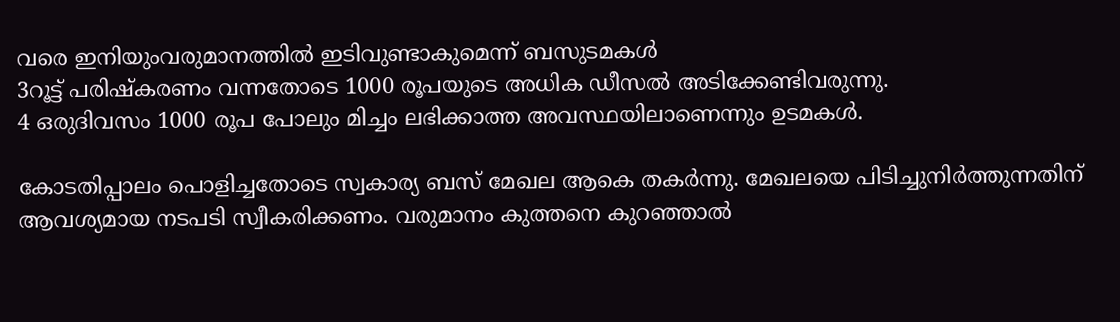വരെ ഇനിയുംവരുമാനത്തിൽ ഇടിവുണ്ടാകുമെന്ന് ബസുടമകൾ
3റൂട്ട് പരിഷ്കരണം വന്നതോടെ 1000 രൂപയുടെ അധിക ഡീസൽ അടിക്കേണ്ടിവരുന്നു.
4 ഒരുദിവസം 1000 രൂപ പോലും മിച്ചം ലഭിക്കാത്ത അവസ്ഥയിലാണെന്നും ഉടമകൾ.

കോടതിപ്പാലം പൊളിച്ചതോടെ സ്വകാര്യ ബസ് മേഖല ആകെ തകർന്നു. മേഖലയെ പിടിച്ചുനിർത്തുന്നതിന് ആവശ്യമായ നടപടി സ്വീകരിക്കണം. വരുമാനം കുത്തനെ കുറഞ്ഞാൽ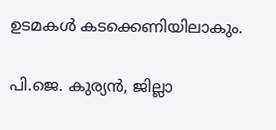ഉടമകൾ കടക്കെണിയിലാകും.

പി.ജെ. കുര്യൻ, ജില്ലാ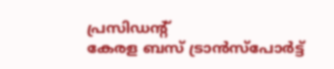പ്രസിഡന്‍റ്
കേരള ബസ് ട്രാൻസ്‌പോർട്ട്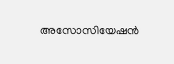അസോസിയേഷൻ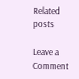Related posts

Leave a Comment